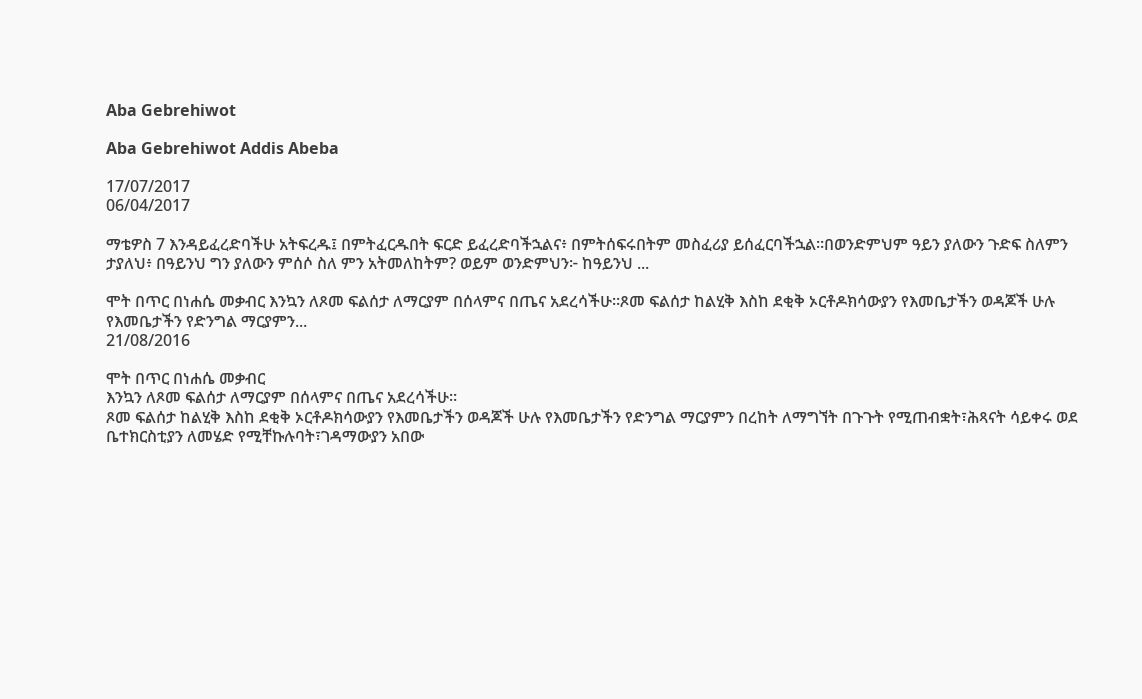Aba Gebrehiwot

Aba Gebrehiwot Addis Abeba

17/07/2017
06/04/2017

ማቴዎስ 7 እንዳይፈረድባችሁ አትፍረዱ፤ በምትፈርዱበት ፍርድ ይፈረድባችኋልና፥ በምትሰፍሩበትም መስፈሪያ ይሰፈርባችኋል።በወንድምህም ዓይን ያለውን ጉድፍ ስለምን ታያለህ፥ በዓይንህ ግን ያለውን ምሰሶ ስለ ምን አትመለከትም? ወይም ወንድምህን፦ ከዓይንህ ...

ሞት በጥር በነሐሴ መቃብር እንኳን ለጾመ ፍልሰታ ለማርያም በሰላምና በጤና አደረሳችሁ።ጾመ ፍልሰታ ከልሂቅ እስከ ደቂቅ ኦርቶዶክሳውያን የእመቤታችን ወዳጆች ሁሉ የእመቤታችን የድንግል ማርያምን...
21/08/2016

ሞት በጥር በነሐሴ መቃብር
እንኳን ለጾመ ፍልሰታ ለማርያም በሰላምና በጤና አደረሳችሁ።
ጾመ ፍልሰታ ከልሂቅ እስከ ደቂቅ ኦርቶዶክሳውያን የእመቤታችን ወዳጆች ሁሉ የእመቤታችን የድንግል ማርያምን በረከት ለማግኘት በጉጉት የሚጠብቋት፣ሕጻናት ሳይቀሩ ወደ ቤተክርስቲያን ለመሄድ የሚቸኩሉባት፣ገዳማውያን አበው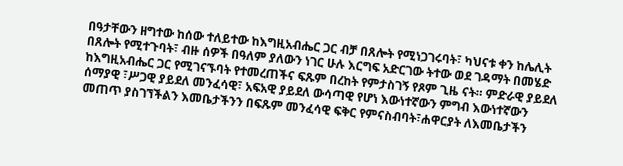በዓታቸውን ዘግተው ከሰው ተለይተው ከእግዚአብሔር ጋር ብቻ በጸሎት የሚነጋገሩባት፣ ካህናቱ ቀን ከሌሊት በጸሎት የሚተጉባት፣ ብዙ ሰዎች በዓለም ያለውን ነገር ሁሉ እርግፍ አድርገው ትተው ወደ ገዳማት በመሄድ ከእግዚአብሔር ጋር የሚገናኙባት የተመረጠችና ፍጹም በረከት የምታስገኝ የጾም ጊዜ ናት። ምድራዊ ያይደለ ሰማያዊ ፣ሥጋዊ ያይደለ መንፈሳዊ፣ አፍአዊ ያይደለ ውሳጣዊ የሆነ እውነተኛውን ምግብ እውነተኛውን መጠጥ ያስገኘችልን እመቤታችንን በፍጹም መንፈሳዊ ፍቅር የምናስብባት፣ሐዋርያት ለእመቤታችን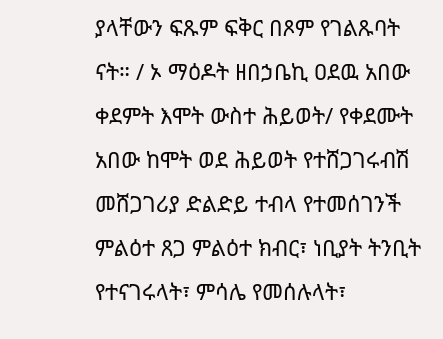ያላቸውን ፍጹም ፍቅር በጾም የገልጹባት ናት። / ኦ ማዕዶት ዘበኃቤኪ ዐደዉ አበው ቀደምት እሞት ውስተ ሕይወት/ የቀደሙት አበው ከሞት ወደ ሕይወት የተሸጋገሩብሽ መሸጋገሪያ ድልድይ ተብላ የተመሰገንች ምልዕተ ጸጋ ምልዕተ ክብር፣ ነቢያት ትንቢት የተናገሩላት፣ ምሳሌ የመሰሉላት፣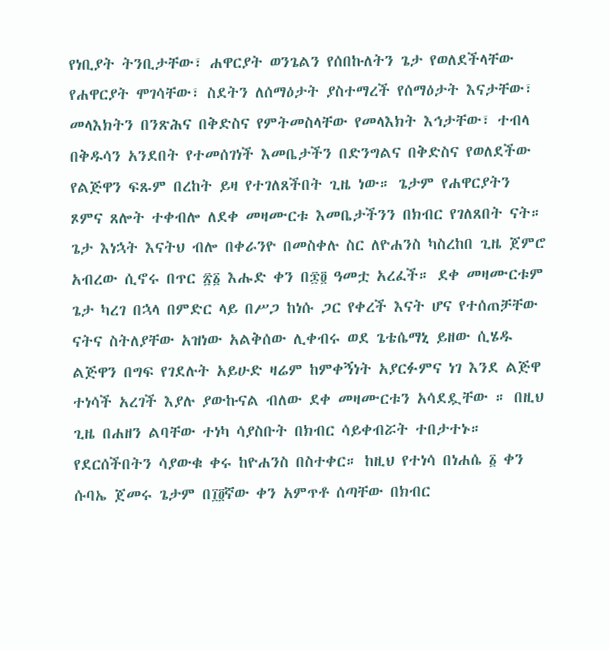የነቢያት ትንቢታቸው፣ ሐዋርያት ወንጌልን የሰበኩለትን ጌታ የወለደችላቸው የሐዋርያት ሞገሳቸው፣ ስደትን ለሰማዕታት ያስተማረች የሰማዕታት እናታቸው፣ መላእክትን በንጽሕና በቅድስና የምትመስላቸው የመላእክት እኅታቸው፣ ተብላ በቅዱሳን አንደበት የተመሰገነች እመቤታችን በድንግልና በቅድስና የወለደችው የልጅዋን ፍጹም በረከት ይዛ የተገለጸችበት ጊዜ ነው። ጌታም የሐዋርያትን ጾምና ጸሎት ተቀብሎ ለደቀ መዛሙርቱ እመቤታችንን በክብር የገለጸበት ናት። ጌታ እነኋት እናትህ ብሎ በቀራንዮ በመስቀሉ ስር ለዮሐንስ ካስረከበ ጊዜ ጀምሮ አብረው ሲኖሩ በጥር ፳፩ እሑድ ቀን በ፷፬ ዓመቷ አረፈች። ደቀ መዛሙርቱም ጌታ ካረገ በኋላ በምድር ላይ በሥጋ ከነሱ ጋር የቀረች እናት ሆና የተሰጠቻቸው ናትና ስትለያቸው አዝነው አልቅሰው ሊቀብሩ ወደ ጌቴሴማኒ ይዘው ሲሄዱ ልጅዋን በግፍ የገደሉት አይሁድ ዛሬም ከምቀኝነት አያርፉምና ነገ እንደ ልጅዋ ተነሳች አረገች እያሉ ያውኩናል ብለው ደቀ መዛሙርቱን አሳደዷቸው ። በዚህ ጊዜ በሐዘን ልባቸው ተነካ ሳያስቡት በክብር ሳይቀብሯት ተበታተኑ። የደርሰችበትን ሳያውቁ ቀሩ ከዮሐንስ በስተቀር። ከዚህ የተነሳ በነሐሴ ፩ ቀን ሱባኤ ጀመሩ ጌታም በ፲፬ኛው ቀን አምጥቶ ሰጣቸው በክብር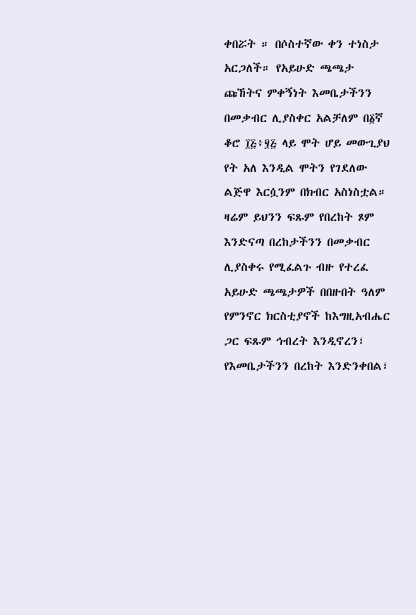ቀበሯት ። በሶስተኛው ቀን ተነስታ አርጋለች። የአይሁድ ጫጫታ ጩኸትና ምቀኝነት እመቤታችንን በመቃብር ሊያስቀር አልቻለም በ፩ኛ ቆሮ ፲፭፥፶፭ ላይ ሞት ሆይ መውጊያህ የት አለ እንዲል ሞትን የገደለው ልጅዋ እርሷንም በክብር አስነስቷል። ዛሬም ይህንን ፍጹም የበረከት ጾም እንድናጣ በረከታችንን በመቃብር ሊያስቀሩ የሚፈልጉ ብዙ የተረፈ አይሁድ ጫጫታዎች በበዙበት ዓለም የምንኖር ክርስቲያኖች ከእግዚአብሔር ጋር ፍጹም ኅብረት እንዲኖረን፣ የእመቤታችንን በረከት እንድንቀበል፣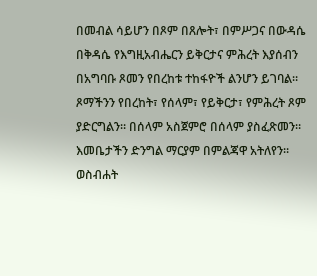በመብል ሳይሆን በጾም በጸሎት፣ በምሥጋና በውዳሴ በቅዳሴ የእግዚአብሔርን ይቅርታና ምሕረት እያሰብን በአግባቡ ጾመን የበረከቱ ተከፋዮች ልንሆን ይገባል። ጾማችንን የበረከት፣ የሰላም፣ የይቅርታ፣ የምሕረት ጾም ያድርግልን። በሰላም አስጀምሮ በሰላም ያስፈጽመን። እመቤታችን ድንግል ማርያም በምልጃዋ አትለየን።
ወስብሐት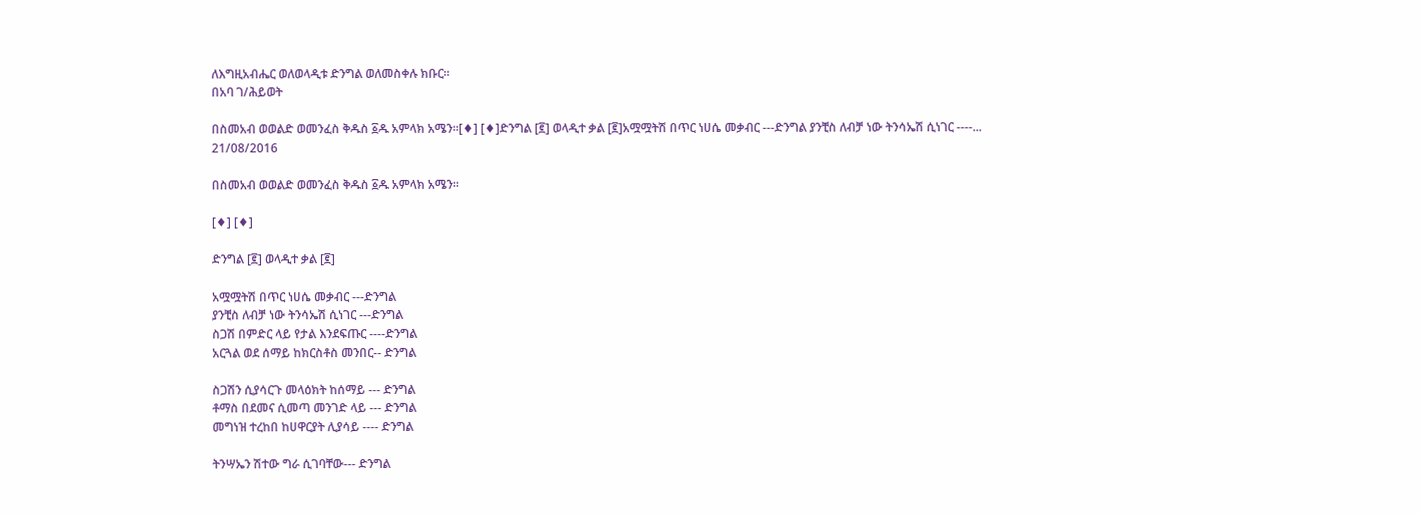ለእግዚአብሔር ወለወላዲቱ ድንግል ወለመስቀሉ ክቡር።
በአባ ገ/ሕይወት

በስመአብ ወወልድ ወመንፈስ ቅዱስ ፩ዱ አምላክ አሜን።[♦] [♦]ድንግል [፪] ወላዲተ ቃል [፪]አሟሟትሽ በጥር ነሀሴ መቃብር ---ድንግል ያንቺስ ለብቻ ነው ትንሳኤሽ ሲነገር ----...
21/08/2016

በስመአብ ወወልድ ወመንፈስ ቅዱስ ፩ዱ አምላክ አሜን።

[♦] [♦]

ድንግል [፪] ወላዲተ ቃል [፪]

አሟሟትሽ በጥር ነሀሴ መቃብር ---ድንግል
ያንቺስ ለብቻ ነው ትንሳኤሽ ሲነገር ---ድንግል
ስጋሽ በምድር ላይ የታል እንደፍጡር ----ድንግል
አርጓል ወደ ሰማይ ከክርስቶስ መንበር-- ድንግል

ስጋሽን ሲያሳርጉ መላዕክት ከሰማይ --- ድንግል
ቶማስ በደመና ሲመጣ መንገድ ላይ --- ድንግል
መግነዝ ተረከበ ከሀዋርያት ሊያሳይ ---- ድንግል

ትንሣኤን ሽተው ግራ ሲገባቸው--- ድንግል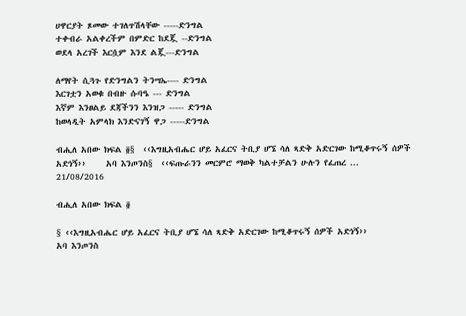ሀዋርያት ጾመው ተገለጥሽላቸው -----ድንግል
ተቀብራ አልቀረችም በምድር ከደጇ --ድንግል
ወደላ አረገች እርሷም እንደ ልጇ---ድንግል

ለማየት ሲጓጉ የድንግልን ትንሣኤ---- ድንግል
እርገቷን አወቁ በብዙ ሱባዔ --- ድንግል
እኛም እንፀልይ ደጃችንን እንዝጋ ----- ድንግል
ከወላዲት አምላክ እንድናገኝ ዋጋ -----ድንግል

ብሒለ አበው ክፍል ፬§  ‹‹እግዚአብሔር ሆይ አፈርና ትቢያ ሆኜ ሳለ ጻድቅ አድርገው ከሚቆጥሩኝ ሰዎች አድነኝ››     አባ እንጦንስ§  ‹‹ፍጡራንን መርምሮ ማወቅ ካልተቻልን ሁሉን የፈጠረ ...
21/08/2016

ብሒለ አበው ክፍል ፬

§ ‹‹እግዚአብሔር ሆይ አፈርና ትቢያ ሆኜ ሳለ ጻድቅ አድርገው ከሚቆጥሩኝ ሰዎች አድነኝ››
አባ እንጦንስ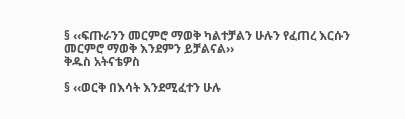§ ‹‹ፍጡራንን መርምሮ ማወቅ ካልተቻልን ሁሉን የፈጠረ እርሱን መርምሮ ማወቅ እንደምን ይቻልናል››
ቅዱስ አትናቴዎስ

§ ‹‹ወርቅ በእሳት እንደሚፈተን ሁሉ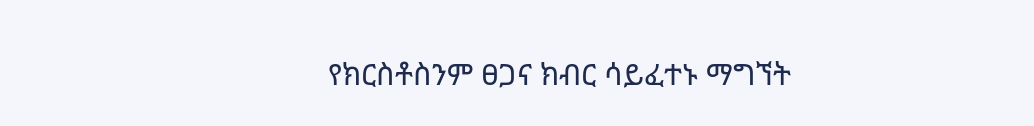የክርስቶስንም ፀጋና ክብር ሳይፈተኑ ማግኘት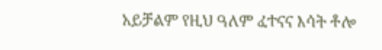አይቻልም የዚህ ዓለም ፈተናና እሳት ቶሎ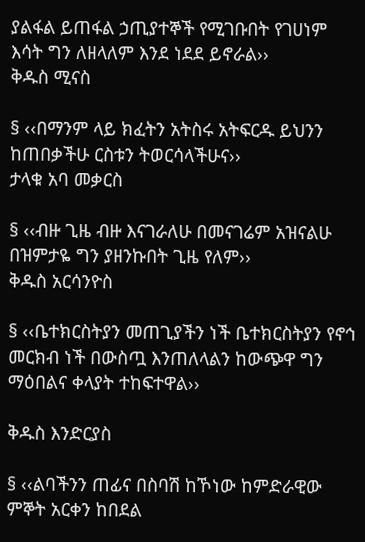ያልፋል ይጠፋል ኃጢያተኞች የሚገቡበት የገሀነም እሳት ግን ለዘላለም እንደ ነደደ ይኖራል››
ቅዱስ ሚናስ

§ ‹‹በማንም ላይ ክፈትን አትስሩ አትፍርዱ ይህንን ከጠበቃችሁ ርስቱን ትወርሳላችሁና››
ታላቁ አባ መቃርስ

§ ‹‹ብዙ ጊዜ ብዙ እናገራለሁ በመናገሬም አዝናልሁ በዝምታዬ ግን ያዘንኩበት ጊዜ የለም››
ቅዱስ አርሳንዮስ

§ ‹‹ቤተክርስትያን መጠጊያችን ነች ቤተክርስትያን የኖኅ መርክብ ነች በውስጧ እንጠለላልን ከውጭዋ ግን ማዕበልና ቀላያት ተከፍተዋል››

ቅዱስ እንድርያስ

§ ‹‹ልባችንን ጠፊና በስባሽ ከኾነው ከምድራዊው ምኞት አርቀን ከበደል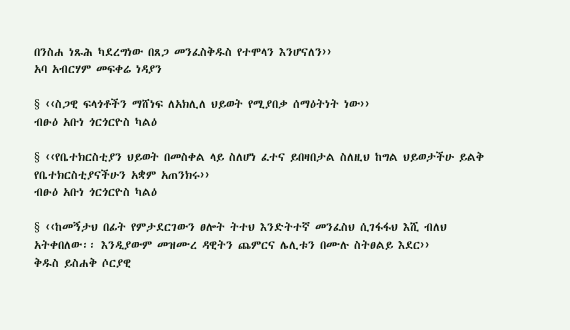በንስሐ ነጹሕ ካደረግነው በጸጋ መንፈስቅዱስ የተሞላን እንሆናለን››
አባ አብርሃም መፍቀሬ ነዳያን

§ ‹‹ስጋዊ ፍላጎቶችን ማሸነፍ ለአክሊለ ህይወት የሚያበቃ ሰማዕትነት ነው››
ብፁዕ አቡነ ጎርጎርዮስ ካልዕ

§ ‹‹የቤተክርስቲያን ህይወት በመስቀል ላይ ስለሆነ ፈተና ይበዛበታል ስለዚህ ከግል ህይወታችሁ ይልቅ የቤተክርስቲያናችሁን አቋም አጠንክሩ››
ብፁዕ አቡነ ጎርጎርዮስ ካልዕ

§ ‹‹ከመኝታህ በፊት የምታደርገውን ፀሎት ትተህ እንድትተኛ መንፈስህ ሲገፋፋህ እሺ ብለህ አትቀበለው፡፡ እንዲያውም መዝሙረ ዳዊትን ጨምርና ሌሊቱን በሙሉ ስትፀልይ እደር››
ቅዱስ ይስሐቅ ሶርያዊ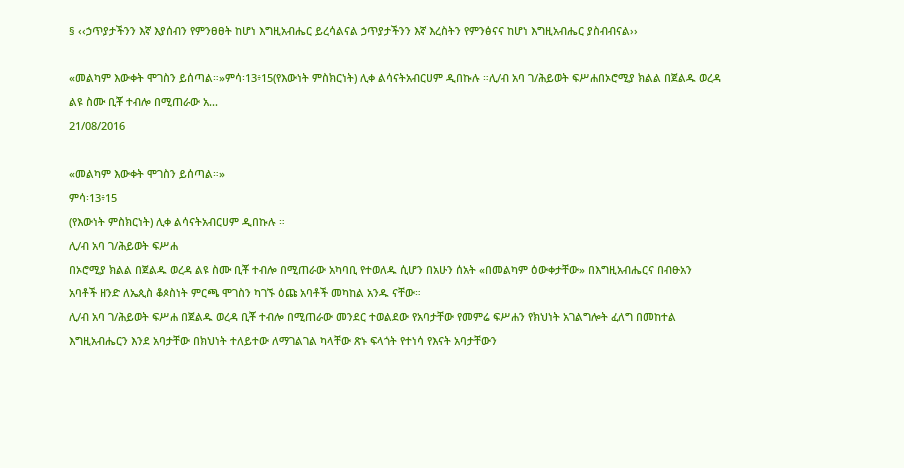§ ‹‹ኃጥያታችንን እኛ እያሰብን የምንፀፀት ከሆነ እግዚአብሔር ይረሳልናል ኃጥያታችንን እኛ እረስትን የምንፅናና ከሆነ እግዚአብሔር ያስብብናል››

«መልካም እውቀት ሞገስን ይሰጣል።»ምሳ፡13፥15(የእውነት ምስክርነት) ሊቀ ልሳናትአብርሀም ዲበኩሉ ።ሊ/ብ አባ ገ/ሕይወት ፍሥሐበኦሮሚያ ክልል በጀልዱ ወረዳ ልዩ ስሙ ቢቾ ተብሎ በሚጠራው አ...
21/08/2016

«መልካም እውቀት ሞገስን ይሰጣል።»
ምሳ፡13፥15
(የእውነት ምስክርነት) ሊቀ ልሳናትአብርሀም ዲበኩሉ ።
ሊ/ብ አባ ገ/ሕይወት ፍሥሐ
በኦሮሚያ ክልል በጀልዱ ወረዳ ልዩ ስሙ ቢቾ ተብሎ በሚጠራው አካባቢ የተወለዱ ሲሆን በአሁን ሰአት «በመልካም ዕውቀታቸው» በእግዚአብሔርና በብፁአን አባቶች ዘንድ ለኤጲስ ቆጶስነት ምርጫ ሞገስን ካገኙ ዕጩ አባቶች መካከል አንዱ ናቸው።
ሊ/ብ አባ ገ/ሕይወት ፍሥሐ በጀልዱ ወረዳ ቢቾ ተብሎ በሚጠራው መንደር ተወልደው የአባታቸው የመምሬ ፍሥሐን የክህነት አገልግሎት ፈለግ በመከተል እግዚአብሔርን እንደ አባታቸው በክህነት ተለይተው ለማገልገል ካላቸው ጽኑ ፍላጎት የተነሳ የእናት አባታቸውን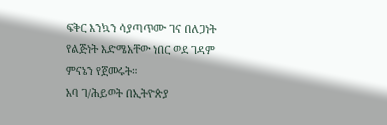ፍቅር እንኳን ሳያጣጥሙ ገና በለጋነት የልጅነት እድሜአቸው ነበር ወደ ገዳም ምናኔን የጀመሩት።
አባ ገ/ሕይወት በኢትዮጵያ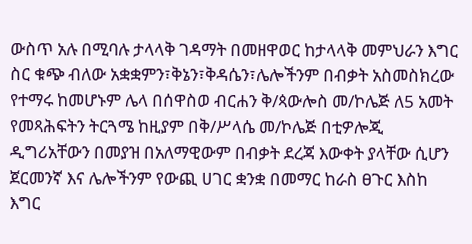ውስጥ አሉ በሚባሉ ታላላቅ ገዳማት በመዘዋወር ከታላላቅ መምህራን እግር ስር ቁጭ ብለው አቋቋምን፣ቅኔን፣ቅዳሴን፣ሌሎችንም በብቃት አስመስክረው የተማሩ ከመሆኑም ሌላ በሰዋስወ ብርሐን ቅ/ጳውሎስ መ/ኮሌጅ ለ5 አመት የመጻሕፍትን ትርጓሜ ከዚያም በቅ/ሥላሴ መ/ኮሌጅ በቲዎሎጂ ዲግሪአቸውን በመያዝ በአለማዊውም በብቃት ደረጃ እውቀት ያላቸው ሲሆን ጀርመንኛ እና ሌሎችንም የውጪ ሀገር ቋንቋ በመማር ከራስ ፀጉር እስከ እግር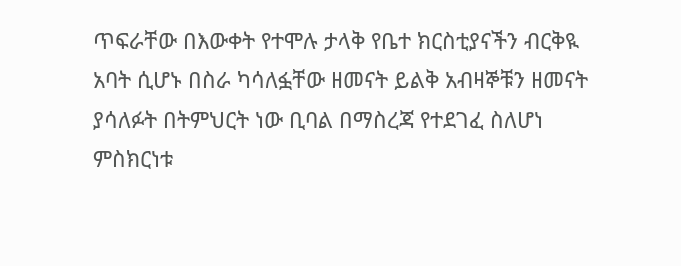ጥፍራቸው በእውቀት የተሞሉ ታላቅ የቤተ ክርስቲያናችን ብርቅዪ አባት ሲሆኑ በስራ ካሳለፏቸው ዘመናት ይልቅ አብዛኞቹን ዘመናት ያሳለፉት በትምህርት ነው ቢባል በማስረጃ የተደገፈ ስለሆነ ምስክርነቱ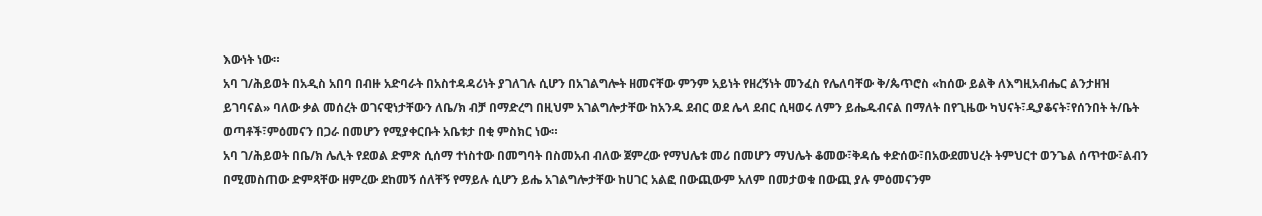እውነት ነው።
አባ ገ/ሕይወት በአዲስ አበባ በብዙ አድባራት በአስተዳዳሪነት ያገለገሉ ሲሆን በአገልግሎት ዘመናቸው ምንም አይነት የዘረኝነት መንፈስ የሌለባቸው ቅ/ጴጥሮስ «ከሰው ይልቅ ለእግዚአብሔር ልንታዘዝ ይገባናል» ባለው ቃል መሰረት ወገናዊነታቸውን ለቤ/ክ ብቻ በማድረግ በዚህም አገልግሎታቸው ከአንዱ ደብር ወደ ሌላ ደብር ሲዛወሩ ለምን ይሔዱብናል በማለት በየጊዜው ካህናት፣ዲያቆናት፣የሰንበት ት/ቤት ወጣቶች፣ምዕመናን በጋራ በመሆን የሚያቀርቡት አቤቱታ በቂ ምስክር ነው።
አባ ገ/ሕይወት በቤ/ክ ሌሊት የደወል ድምጽ ሲሰማ ተነስተው በመግባት በስመአብ ብለው ጀምረው የማህሌቱ መሪ በመሆን ማህሌት ቆመው፣ቅዳሴ ቀድሰው፣በአውደመህረት ትምህርተ ወንጌል ሰጥተው፣ልብን በሚመስጠው ድምጻቸው ዘምረው ደከመኝ ሰለቸኝ የማይሉ ሲሆን ይሔ አገልግሎታቸው ከሀገር አልፎ በውጪውም አለም በመታወቁ በውጪ ያሉ ምዕመናንም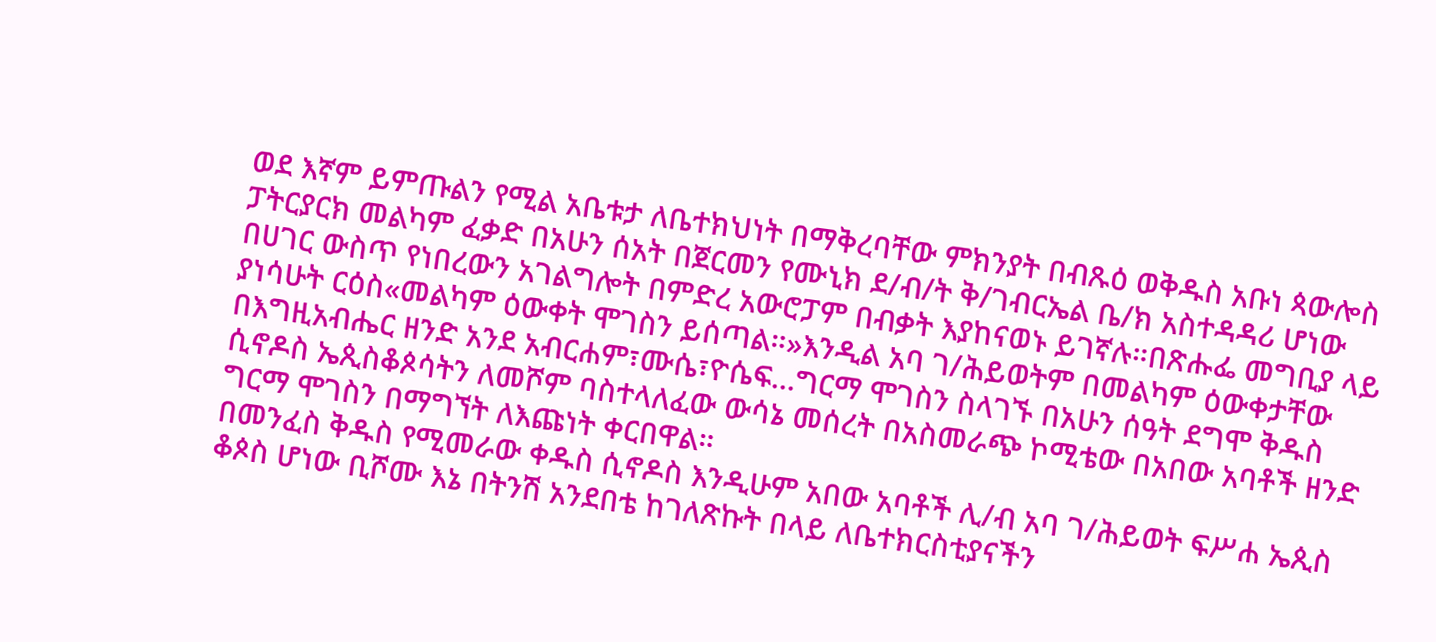ወደ እኛም ይምጡልን የሚል አቤቱታ ለቤተክህነት በማቅረባቸው ምክንያት በብጹዕ ወቅዱስ አቡነ ጳውሎስ ፓትርያርክ መልካም ፈቃድ በአሁን ሰአት በጀርመን የሙኒክ ደ/ብ/ት ቅ/ገብርኤል ቤ/ክ አስተዳዳሪ ሆነው በሀገር ውስጥ የነበረውን አገልግሎት በምድረ አውሮፓም በብቃት እያከናወኑ ይገኛሉ።በጽሑፌ መግቢያ ላይ ያነሳሁት ርዕስ«መልካም ዕውቀት ሞገስን ይሰጣል።»እንዲል አባ ገ/ሕይወትም በመልካም ዕውቀታቸው በእግዚአብሔር ዘንድ አንደ አብርሐም፣ሙሴ፣ዮሴፍ…ግርማ ሞገስን ስላገኙ በአሁን ሰዓት ደግሞ ቅዱስ ሲኖዶስ ኤጲስቆጶሳትን ለመሾም ባስተላለፈው ውሳኔ መሰረት በአስመራጭ ኮሚቴው በአበው አባቶች ዘንድ ግርማ ሞገስን በማግኘት ለእጩነት ቀርበዋል።
በመንፈስ ቅዱስ የሚመራው ቀዱስ ሲኖዶስ እንዲሁም አበው አባቶች ሊ/ብ አባ ገ/ሕይወት ፍሥሐ ኤጲስ ቆጶስ ሆነው ቢሾሙ እኔ በትንሽ አንደበቴ ከገለጽኩት በላይ ለቤተክርስቲያናችን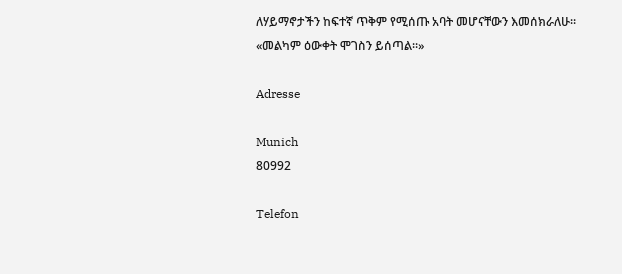ለሃይማኖታችን ከፍተኛ ጥቅም የሚሰጡ አባት መሆናቸውን እመሰክራለሁ።
«መልካም ዕውቀት ሞገስን ይሰጣል።»

Adresse

Munich
80992

Telefon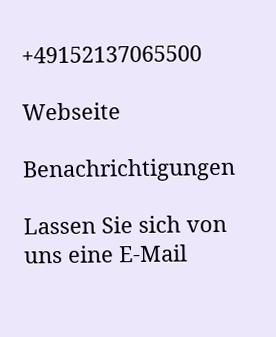+49152137065500

Webseite

Benachrichtigungen

Lassen Sie sich von uns eine E-Mail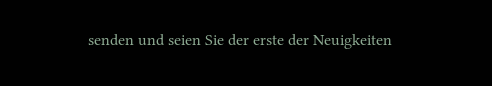senden und seien Sie der erste der Neuigkeiten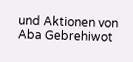und Aktionen von Aba Gebrehiwot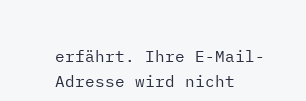erfährt. Ihre E-Mail-Adresse wird nicht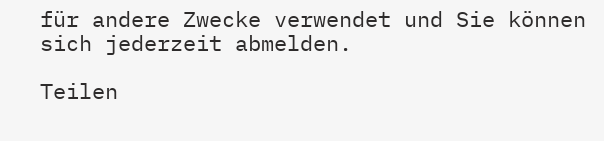für andere Zwecke verwendet und Sie können sich jederzeit abmelden.

Teilen